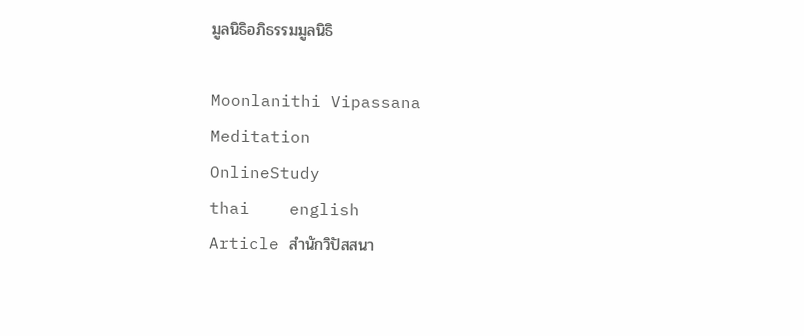มูลนิธิอภิธรรมมูลนิธิ

Moonlanithi Vipassana
Meditation
OnlineStudy
thai    english
Article สำนักวิปัสสนา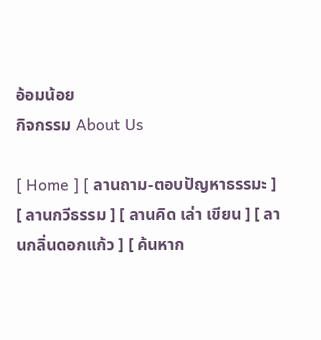อ้อมน้อย
กิจกรรม About Us

[ Home ] [ ลานถาม-ตอบปัญหาธรรมะ ] [ ลานกวีธรรม ] [ ลานคิด เล่า เขียน ] [ ลานกลิ่นดอกแก้ว ] [ ค้นหาก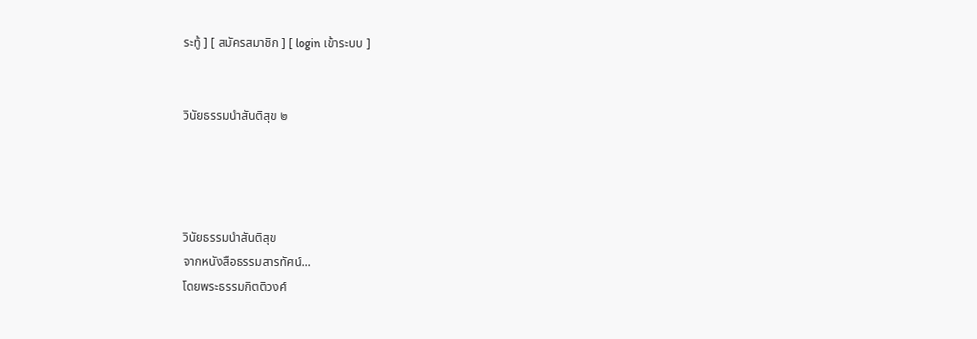ระทู้ ] [ สมัครสมาชิก ] [ login เข้าระบบ ]


วินัยธรรมนำสันติสุข ๒




วินัยธรรมนำสันติสุข
จากหนังสือธรรมสารทัศน์...
โดยพระธรรมกิตติวงศ์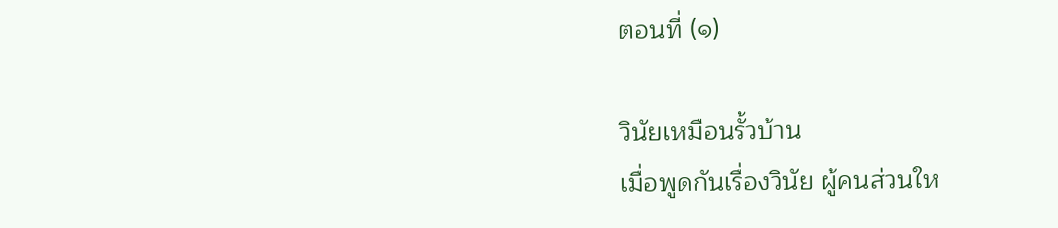ตอนที่ (๑)

วินัยเหมือนรั้วบ้าน
เมื่อพูดกันเรื่องวินัย ผู้คนส่วนให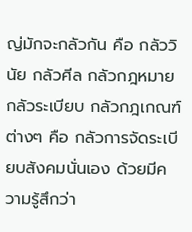ญ่มักจะกลัวกัน คือ กลัววินัย กลัวศีล กลัวกฎหมาย กลัวระเบียบ กลัวกฎเกณฑ์ต่างๆ คือ กลัวการจัดระเบียบสังคมนั่นเอง ด้วยมีความรู้สึกว่า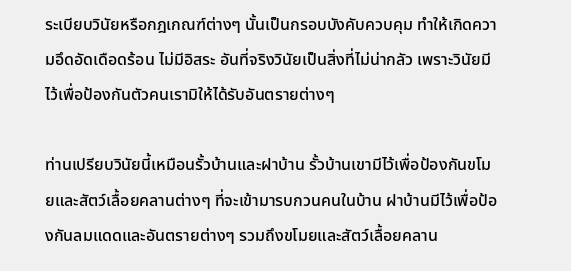ระเบียบวินัยหรือกฎเกณฑ์ต่างๆ นั้นเป็นกรอบบังคับควบคุม ทำให้เกิดความอึดอัดเดือดร้อน ไม่มีอิสระ อันที่จริงวินัยเป็นสิ่งที่ไม่น่ากลัว เพราะวินัยมีไว้เพื่อป้องกันตัวคนเรามิให้ได้รับอันตรายต่างๆ

ท่านเปรียบวินัยนี้เหมือนรั้วบ้านและฝาบ้าน รั้วบ้านเขามีไว้เพื่อป้องกันขโมยและสัตว์เลื้อยคลานต่างๆ ที่จะเข้ามารบกวนคนในบ้าน ฝาบ้านมีไว้เพื่อป้องกันลมแดดและอันตรายต่างๆ รวมถึงขโมยและสัตว์เลื้อยคลาน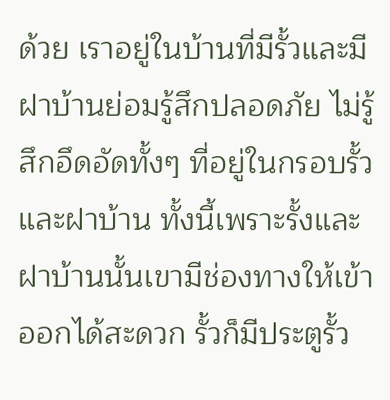ด้วย เราอยู่ในบ้านที่มีรั้วและมีฝาบ้านย่อมรู้สึกปลอดภัย ไม่รู้สึกอึดอัดทั้งๆ ที่อยู่ในกรอบรั้วและฝาบ้าน ทั้งนี้เพราะรั้งและฝาบ้านนั้นเขามีช่องทางให้เข้าออกได้สะดวก รั้วก็มีประตูรั้ว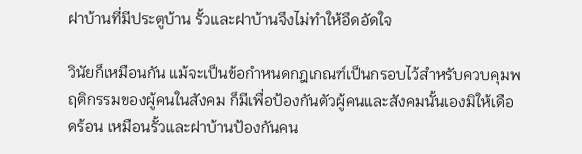ฝาบ้านที่มีประตูบ้าน รั้วและฝาบ้านจึงไม่ทำให้อึดอัดใจ

วินัยก็เหมือนกัน แม้จะเป็นข้อกำหนดกฎเกณฑ์เป็นกรอบไว้สำหรับควบคุมพฤติกรรมของผู้คนในสังคม ก็มีเพื่อป้องกันตัวผู้คนและสังคมนั้นเองมิให้เดือดร้อน เหมือนรั้วและฝาบ้านป้องกันคน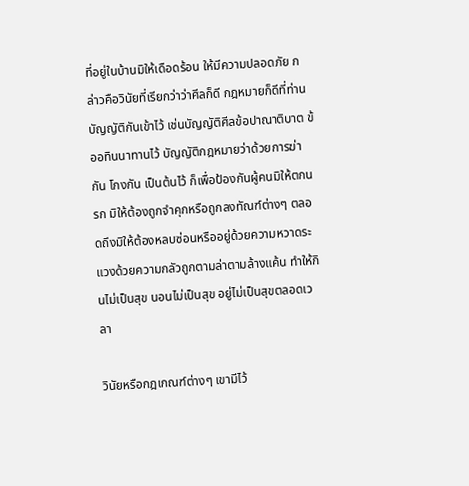ที่อยู่ในบ้านมิให้เดือดร้อน ให้มีความปลอดภัย กล่าวคือวินัยที่เรียกว่าว่าศีลก็ดี กฎหมายก็ดีที่ท่านบัญญัติกันเข้าไว้ เช่นบัญญัติศีลข้อปาณาติบาต ข้ออทินนาทานไว้ บัญญัติกฎหมายว่าด้วยการฆ่ากัน โกงกัน เป็นต้นไว้ ก็เพื่อป้องกันผู้คนมิให้ตกนรก มิให้ต้องถูกจำคุกหรือถูกลงทัณฑ์ต่างๆ ตลอดถึงมิให้ต้องหลบซ่อนหรืออยู่ด้วยความหวาดระแวงด้วยความกลัวถูกตามล่าตามล้างแค้น ทำให้กินไม่เป็นสุข นอนไม่เป็นสุข อยู่ไม่เป็นสุขตลอดเวลา

วินัยหรือกฎเกณฑ์ต่างๆ เขามีไว้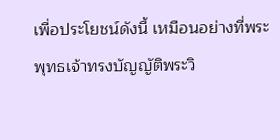เพื่อประโยชน์ดังนี้ เหมือนอย่างที่พระพุทธเจ้าทรงบัญญัติพระวิ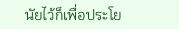นัยไว้ก็เพื่อประโย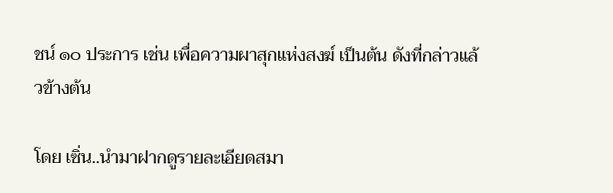ชน์ ๑๐ ประการ เช่น เพื่อความผาสุกแห่งสงฆ์ เป็นต้น ดังที่กล่าวแล้วข้างต้น

โดย เซิ่น..นำมาฝากดูรายละเอียดสมา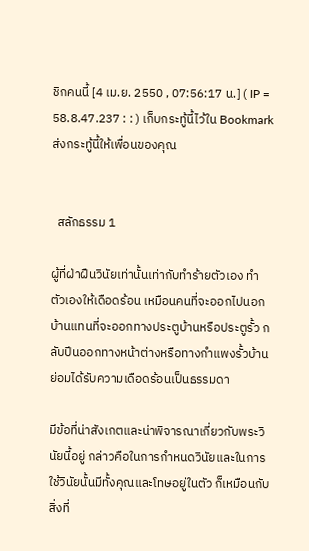ชิกคนนี้ [4 เม.ย. 2550 , 07:56:17 น.] ( IP = 58.8.47.237 : : ) เก็บกระทู้นี้ไว้ใน Bookmarkส่งกระทู้นี้ให้เพื่อนของคุณ


  สลักธรรม 1

ผู้ที่ฝ่าฝืนวินัยเท่านั้นเท่ากับทำร้ายตัวเอง ทำตัวเองให้เดือดร้อน เหมือนคนที่จะออกไปนอกบ้านแทนที่จะออกทางประตูบ้านหรือประตูรั้ว กลับปีนออกทางหน้าต่างหรือทางกำแพงรั้วบ้าน ย่อมได้รับความเดือดร้อนเป็นธรรมดา

มีข้อที่น่าสังเกตและน่าพิจารณาเกี่ยวกับพระวินัยนี้อยู่ กล่าวคือในการกำหนดวินัยและในการใช้วินัยนั้นมีทั้งคุณและโทษอยู่ในตัว ก็เหมือนกับสิ่งที่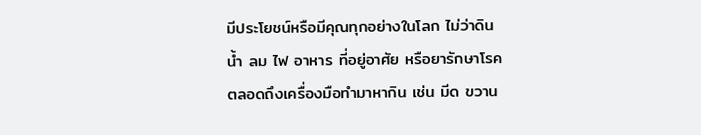มีประโยชน์หรือมีคุณทุกอย่างในโลก ไม่ว่าดิน น้ำ ลม ไฟ อาหาร ที่อยู่อาศัย หรือยารักษาโรค ตลอดถึงเครื่องมือทำมาหากิน เช่น มีด ขวาน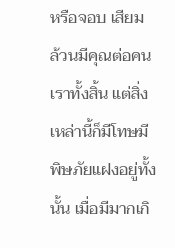หรือจอบ เสียม ล้วนมีคุณต่อคนเราทั้งสิ้น แต่สิ่งเหล่านี้ก็มีโทษมีพิษภัยแฝงอยู่ทั้งนั้น เมื่อมีมากเกิ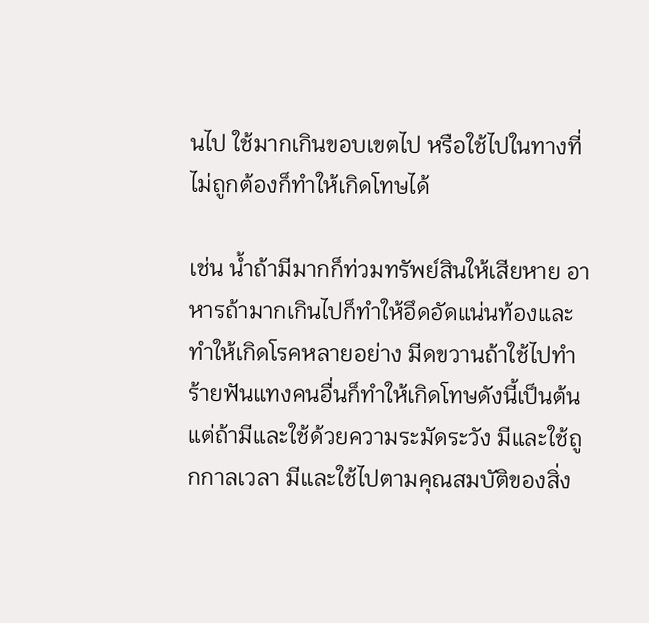นไป ใช้มากเกินขอบเขตไป หรือใช้ไปในทางที่ไม่ถูกต้องก็ทำให้เกิดโทษได้

เช่น น้ำถ้ามีมากก็ท่วมทรัพย์สินให้เสียหาย อาหารถ้ามากเกินไปก็ทำให้อึดอัดแน่นท้องและทำให้เกิดโรคหลายอย่าง มีดขวานถ้าใช้ไปทำร้ายฟันแทงคนอื่นก็ทำให้เกิดโทษดังนี้เป็นต้น แต่ถ้ามีและใช้ด้วยความระมัดระวัง มีและใช้ถูกกาลเวลา มีและใช้ไปตามคุณสมบัติของสิ่ง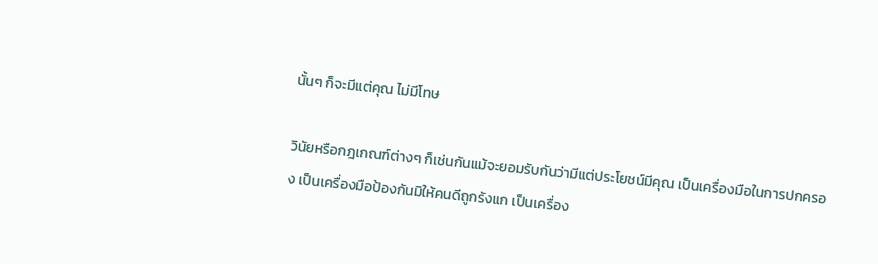นั้นๆ ก็จะมีแต่คุณ ไม่มีโทษ

วินัยหรือกฎเกณฑ์ต่างๆ ก็เช่นกันแม้จะยอมรับกันว่ามีแต่ประโยชน์มีคุณ เป็นเครื่องมือในการปกครอง เป็นเครื่องมือป้องกันมิให้คนดีถูกรังแก เป็นเครื่อง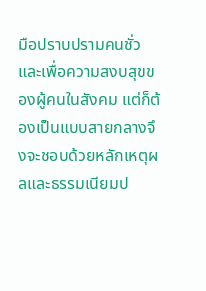มือปราบปรามคนชั่ว และเพื่อความสงบสุขของผู้คนในสังคม แต่ก็ต้องเป็นแบบสายกลางจึงจะชอบด้วยหลักเหตุผลและธรรมเนียมป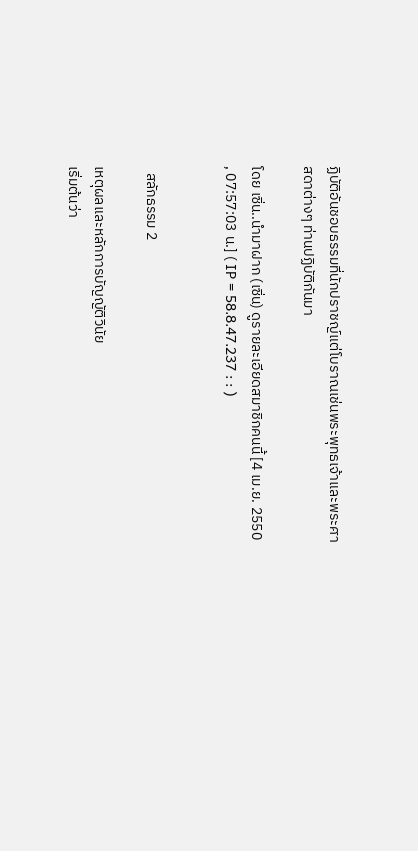ฏิบัติอันชอบธรรมที่นักปราชญ์แต่โบราณเช่นพระพุทธเจ้าและพระศาสดาต่างๆ ท่านปฏิบัติกันมา

โดย เซิ่น..นำมาฝาก (เซิ่น) ดูรายละเอียดสมาชิกคนนี้ [4 เม.ย. 2550 , 07:57:03 น.] ( IP = 58.8.47.237 : : )


  สลักธรรม 2

เหตุผลและหลักการบัญญัติวินัย
เริ่มต้นว่า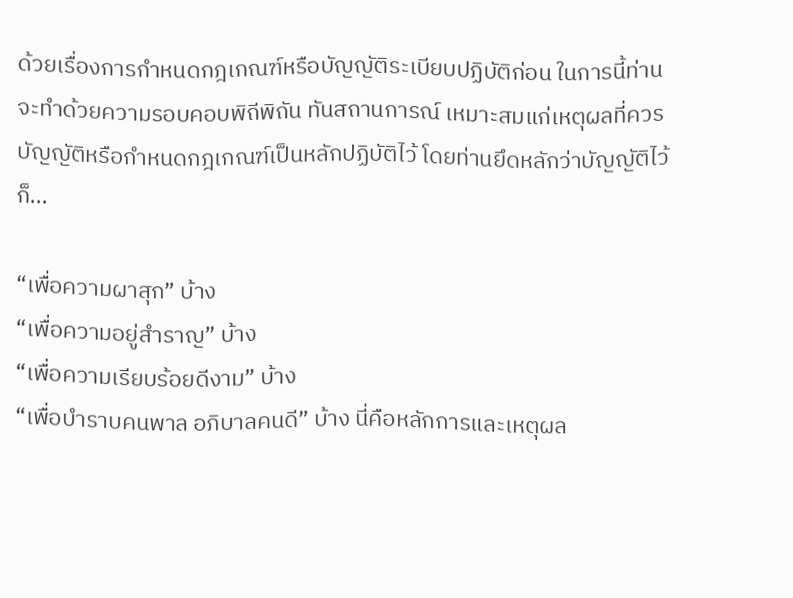ด้วยเรื่องการกำหนดกฎเกณฑ์หรือบัญญัติระเบียบปฏิบัติก่อน ในการนี้ท่านจะทำด้วยความรอบคอบพิถีพิถัน ทันสถานการณ์ เหมาะสมแก่เหตุผลที่ควรบัญญัติหรือกำหนดกฎเกณฑ์เป็นหลักปฏิบัติไว้ โดยท่านยึดหลักว่าบัญญัติไว้ก็...

“เพื่อความผาสุก” บ้าง
“เพื่อความอยู่สำราญ” บ้าง
“เพื่อความเรียบร้อยดีงาม” บ้าง
“เพื่อบำราบคนพาล อภิบาลคนดี” บ้าง นี่คือหลักการและเหตุผล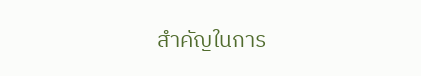สำคัญในการ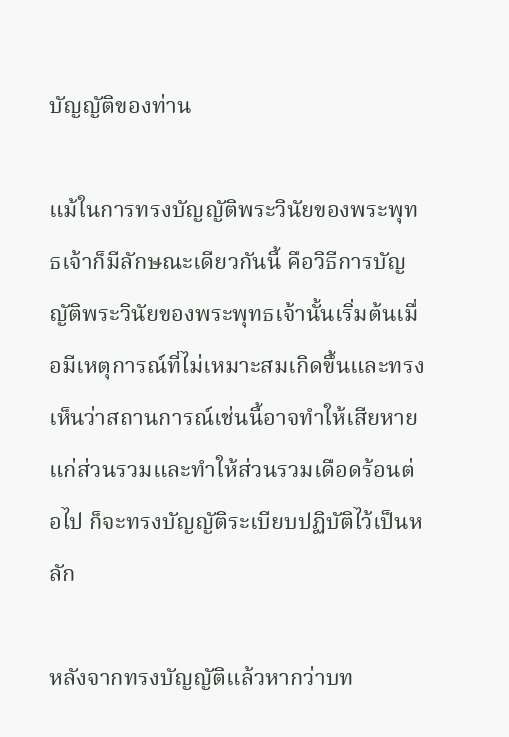บัญญัติของท่าน

แม้ในการทรงบัญญัติพระวินัยของพระพุทธเจ้าก็มีลักษณะเดียวกันนี้ คือวิธีการบัญญัติพระวินัยของพระพุทธเจ้านั้นเริ่มต้นเมื่อมีเหตุการณ์ที่ไม่เหมาะสมเกิดขึ้นและทรงเห็นว่าสถานการณ์เช่นนี้อาจทำให้เสียหายแก่ส่วนรวมและทำให้ส่วนรวมเดือดร้อนต่อไป ก็จะทรงบัญญัติระเบียบปฏิบัติไว้เป็นหลัก

หลังจากทรงบัญญัติแล้วหากว่าบท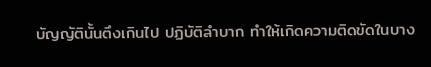บัญญัตินั้นตึงเกินไป ปฏิบัติลำบาก ทำให้เกิดความติดขัดในบาง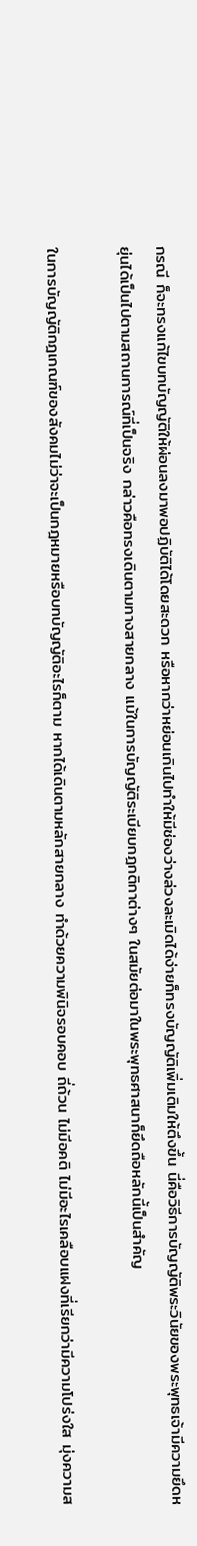กรณี ก็จะทรงแก้ไขบทบัญญัติให้ผ่อนลงมาพอปฏิบัติได้โดยสะดวก หรือหากว่าหย่อนเกินไปทำให้มีช่องว่างล่วงละเมิดได้ง่ายก็ทรงบัญญัติเพิ่มเติมให้ตึงขึ้น นี่คือวิธีการบัญญัติพระวินัยของพระพุทธเจ้ามีความยึดหยุ่นได้เป็นไปตามสถานการณ์ที่เป็นจริง กล่าวคือทรงเดินตามทางสายกลาง แม้ในการบัญญัติระเบียบกฎกติกาต่างๆ ในสมัยต่อมาในพระพุทธศาสนาก็ยึดถือหลักนี้เป็นสำคัญ

ในการบัญญัติกฎเกณฑ์ของสังคมไม่ว่าจะเป็นกฎหมายหรือบทบัญญัติอะไรก็ตาม หากได้เดินตามหลักสายกลาง ทำด้วยความพินิจรอบคอบ ถี่ถ้วน ไม่มีอคติ ไม่มีอะไรเคลือบแฝงที่เรียกว่ามีความโปร่งใส มุ่งความส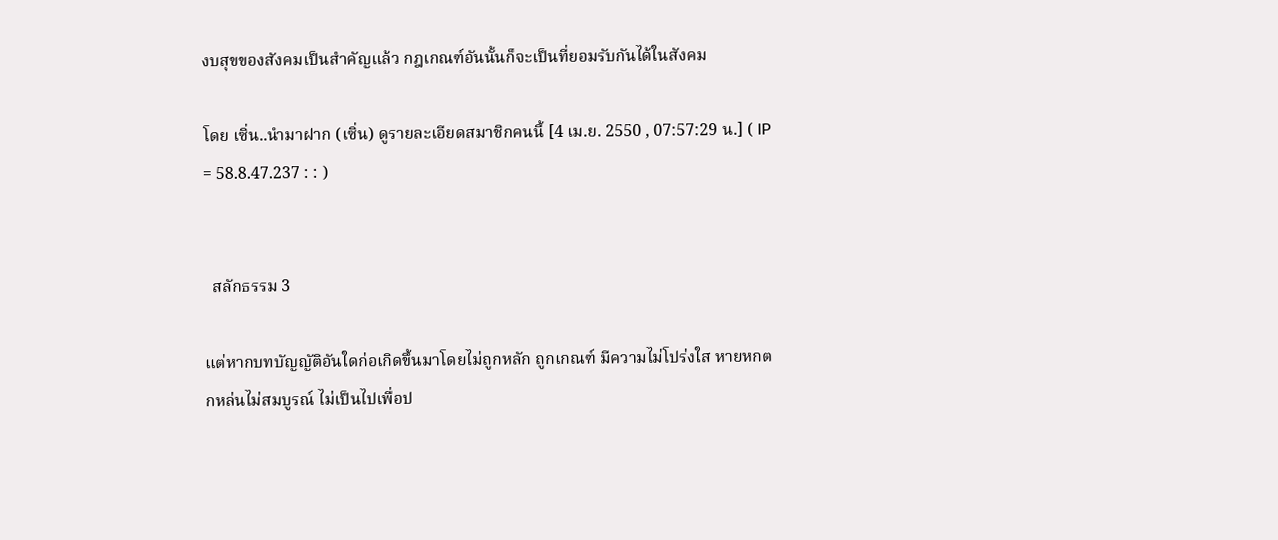งบสุขของสังคมเป็นสำคัญแล้ว กฎเกณฑ์อันนั้นก็จะเป็นที่ยอมรับกันได้ในสังคม

โดย เซิ่น..นำมาฝาก (เซิ่น) ดูรายละเอียดสมาชิกคนนี้ [4 เม.ย. 2550 , 07:57:29 น.] ( IP = 58.8.47.237 : : )


  สลักธรรม 3

แต่หากบทบัญญัติอันใดก่อเกิดขึ้นมาโดยไม่ถูกหลัก ถูกเกณฑ์ มีความไม่โปร่งใส หายหกตกหล่นไม่สมบูรณ์ ไม่เป็นไปเพื่อป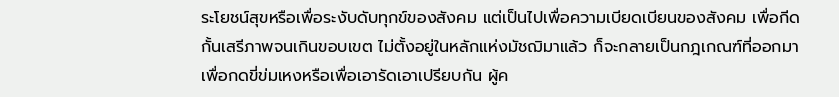ระโยชน์สุขหรือเพื่อระงับดับทุกข์ของสังคม แต่เป็นไปเพื่อความเบียดเบียนของสังคม เพื่อกีดกั้นเสรีภาพจนเกินขอบเขต ไม่ตั้งอยู่ในหลักแห่งมัชฌิมาแล้ว ก็จะกลายเป็นกฎเกณฑ์ที่ออกมาเพื่อกดขี่ข่มเหงหรือเพื่อเอารัดเอาเปรียบกัน ผู้ค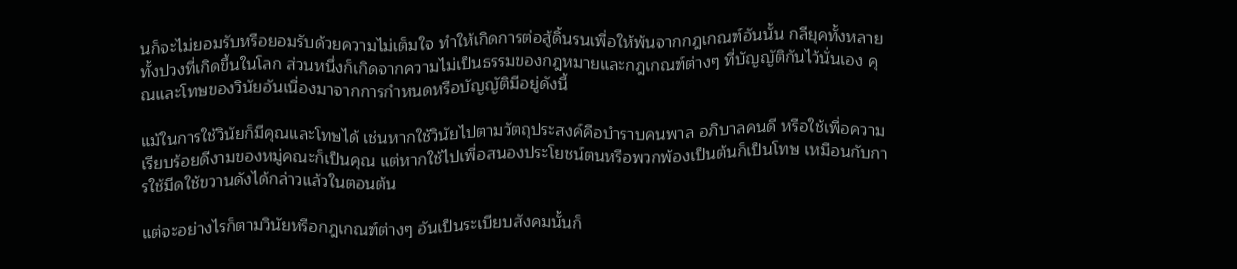นก็จะไม่ยอมรับหรือยอมรับด้วยความไม่เต็มใจ ทำให้เกิดการต่อสู้ดิ้นรนเพื่อให้พ้นจากกฎเกณฑ์อันนั้น กลียุคทั้งหลายทั้งปวงที่เกิดขึ้นในโลก ส่วนหนึ่งก็เกิดจากความไม่เป็นธรรมของกฎหมายและกฎเกณฑ์ต่างๆ ที่บัญญัติกันไว้นั่นเอง คุณและโทษของวินัยอันเนื่องมาจากการกำหนดหรือบัญญัติมีอยู่ดังนี้

แม้ในการใช้วินัยก็มีคุณและโทษได้ เช่นหากใช้วินัยไปตามวัตถุประสงค์คือบำราบคนพาล อภิบาลคนดี หรือใช้เพื่อความเรียบร้อยดีงามของหมู่คณะก็เป็นคุณ แต่หากใช้ไปเพื่อสนองประโยชน์ตนหรือพวกพ้องเป็นต้นก็เป็นโทษ เหมือนกับการใช้มีดใช้ขวานดังได้กล่าวแล้วในตอนต้น

แต่จะอย่างไรก็ตามวินัยหรือกฎเกณฑ์ต่างๆ อันเป็นระเบียบสังคมนั้นก็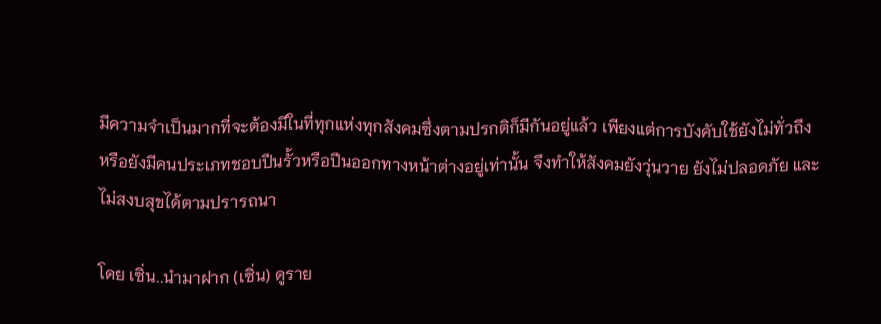มีความจำเป็นมากที่จะต้องมีในที่ทุกแห่งทุกสังคมซึ่งตามปรกติก็มีกันอยู่แล้ว เพียงแต่การบังคับใช้ยังไม่ทั่วถึง หรือยังมีคนประเภทชอบปีนรั้วหรือปีนออกทางหน้าต่างอยู่เท่านั้น จึงทำให้สังคมยังวุ่นวาย ยังไม่ปลอดภัย และไม่สงบสุขได้ตามปรารถนา

โดย เซิ่น..นำมาฝาก (เซิ่น) ดูราย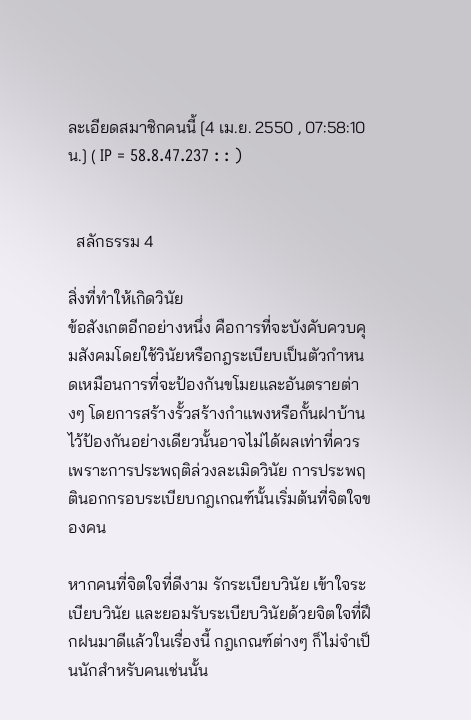ละเอียดสมาชิกคนนี้ [4 เม.ย. 2550 , 07:58:10 น.] ( IP = 58.8.47.237 : : )


  สลักธรรม 4

สิ่งที่ทำให้เกิดวินัย
ข้อสังเกตอีกอย่างหนึ่ง คือการที่จะบังคับควบคุมสังคมโดยใช้วินัยหรือกฎระเบียบเป็นตัวกำหนดเหมือนการที่จะป้องกันขโมยและอันตรายต่างๆ โดยการสร้างรั้วสร้างกำแพงหรือกั้นฝาบ้านไว้ป้องกันอย่างเดียวนั้นอาจไม่ได้ผลเท่าที่ควร เพราะการประพฤติล่วงละเมิดวินัย การประพฤตินอกกรอบระเบียบกฎเกณฑ์นั้นเริ่มต้นที่จิตใจของคน

หากคนที่จิตใจที่ดีงาม รักระเบียบวินัย เข้าใจระเบียบวินัย และยอมรับระเบียบวินัยด้วยจิตใจที่ฝึกฝนมาดีแล้วในเรื่องนี้ กฎเกณฑ์ต่างๆ ก็ไม่จำเป็นนักสำหรับคนเช่นนั้น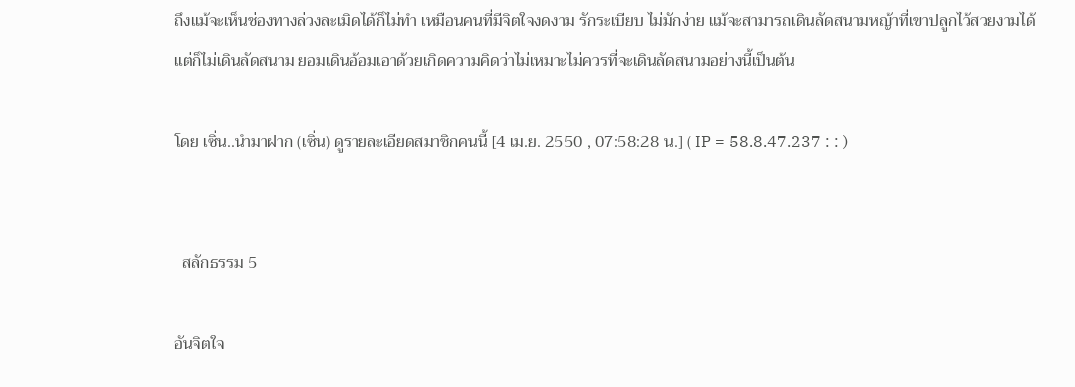ถึงแม้จะเห็นช่องทางล่วงละเมิดได้ก็ไม่ทำ เหมือนคนที่มีจิตใจงดงาม รักระเบียบ ไม่มักง่าย แม้จะสามารถเดินลัดสนามหญ้าที่เขาปลูกไว้สวยงามได้ แต่ก็ไม่เดินลัดสนาม ยอมเดินอ้อมเอาด้วยเกิดความคิดว่าไม่เหมาะไม่ควรที่จะเดินลัดสนามอย่างนี้เป็นต้น

โดย เซิ่น..นำมาฝาก (เซิ่น) ดูรายละเอียดสมาชิกคนนี้ [4 เม.ย. 2550 , 07:58:28 น.] ( IP = 58.8.47.237 : : )


  สลักธรรม 5

อันจิตใจ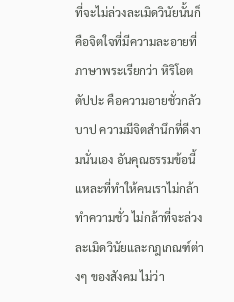ที่จะไม่ล่วงละเมิดวินัยนั้นก็คือจิตใจที่มีความละอายที่ภาษาพระเรียกว่า หิริโอตตัปปะ คือความอายชั่วกลัวบาป ความมีจิตสำนึกที่ดีงามนั่นเอง อันคุณธรรมข้อนี้แหละที่ทำให้คนเราไม่กล้าทำความชั่ว ไม่กล้าที่จะล่วงละเมิดวินัยและกฎเกณฑ์ต่างๆ ของสังคม ไม่ว่า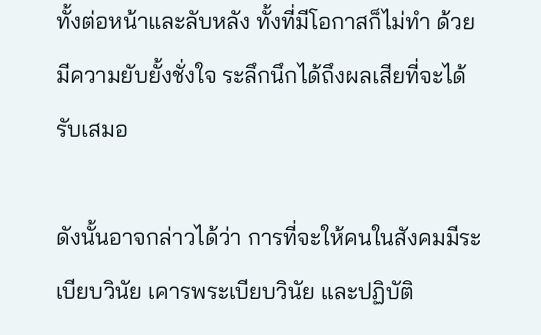ทั้งต่อหน้าและลับหลัง ทั้งที่มีโอกาสก็ไม่ทำ ด้วยมีความยับยั้งชั่งใจ ระลึกนึกได้ถึงผลเสียที่จะได้รับเสมอ

ดังนั้นอาจกล่าวได้ว่า การที่จะให้คนในสังคมมีระเบียบวินัย เคารพระเบียบวินัย และปฏิบัติ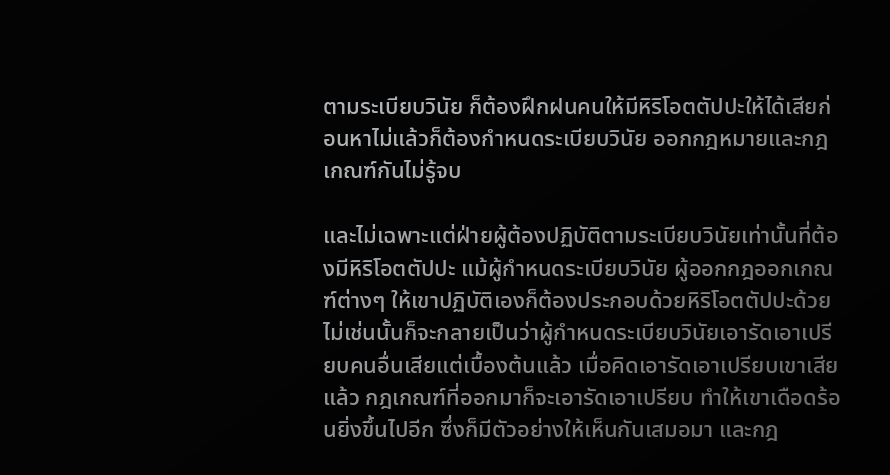ตามระเบียบวินัย ก็ต้องฝึกฝนคนให้มีหิริโอตตัปปะให้ได้เสียก่อนหาไม่แล้วก็ต้องกำหนดระเบียบวินัย ออกกฎหมายและกฎเกณฑ์กันไม่รู้จบ

และไม่เฉพาะแต่ฝ่ายผู้ต้องปฏิบัติตามระเบียบวินัยเท่านั้นที่ต้องมีหิริโอตตัปปะ แม้ผู้กำหนดระเบียบวินัย ผู้ออกกฎออกเกณฑ์ต่างๆ ให้เขาปฏิบัติเองก็ต้องประกอบด้วยหิริโอตตัปปะด้วย ไม่เช่นนั้นก็จะกลายเป็นว่าผู้กำหนดระเบียบวินัยเอารัดเอาเปรียบคนอื่นเสียแต่เบื้องต้นแล้ว เมื่อคิดเอารัดเอาเปรียบเขาเสียแล้ว กฎเกณฑ์ที่ออกมาก็จะเอารัดเอาเปรียบ ทำให้เขาเดือดร้อนยิ่งขึ้นไปอีก ซึ่งก็มีตัวอย่างให้เห็นกันเสมอมา และกฎ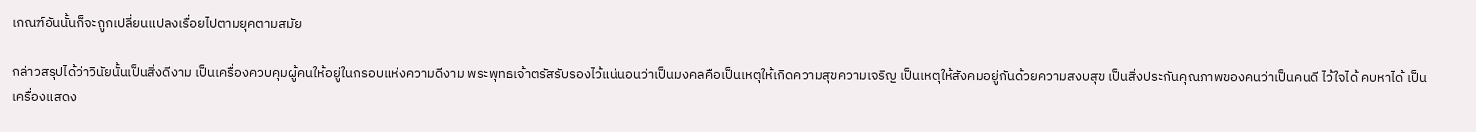เกณฑ์อันนั้นก็จะถูกเปลี่ยนแปลงเรื่อยไปตามยุคตามสมัย

กล่าวสรุปได้ว่าวินัยนั้นเป็นสิ่งดีงาม เป็นเครื่องควบคุมผู้คนให้อยู่ในกรอบแห่งความดีงาม พระพุทธเจ้าตรัสรับรองไว้แน่นอนว่าเป็นมงคลคือเป็นเหตุให้เกิดความสุขความเจริญ เป็นเหตุให้สังคมอยู่กันด้วยความสงบสุข เป็นสิ่งประกันคุณภาพของคนว่าเป็นคนดี ไว้ใจได้ คบหาได้ เป็นเครื่องแสดง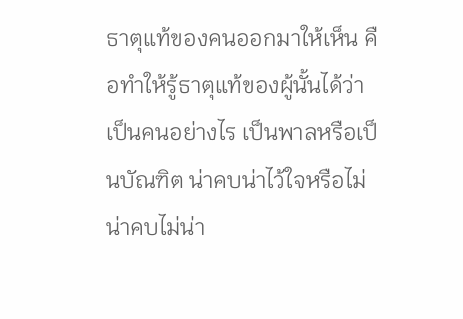ธาตุแท้ของคนออกมาให้เห็น คือทำให้รู้ธาตุแท้ของผู้นั้นได้ว่าเป็นคนอย่างไร เป็นพาลหรือเป็นบัณฑิต น่าคบน่าไว้ใจหรือไม่น่าคบไม่น่า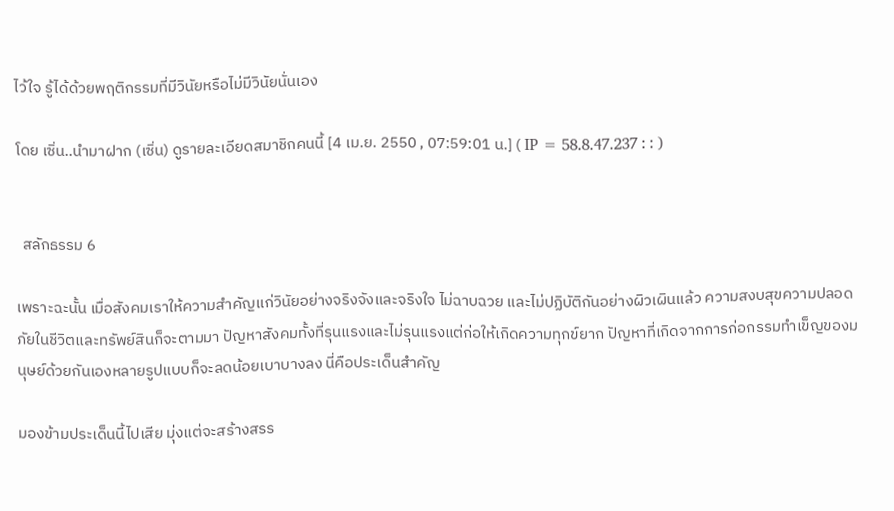ไว้ใจ รู้ได้ด้วยพฤติกรรมที่มีวินัยหรือไม่มีวินัยนั่นเอง

โดย เซิ่น..นำมาฝาก (เซิ่น) ดูรายละเอียดสมาชิกคนนี้ [4 เม.ย. 2550 , 07:59:01 น.] ( IP = 58.8.47.237 : : )


  สลักธรรม 6

เพราะฉะนั้น เมื่อสังคมเราให้ความสำคัญแก่วินัยอย่างจริงจังและจริงใจ ไม่ฉาบฉวย และไม่ปฏิบัติกันอย่างผิวเผินแล้ว ความสงบสุขความปลอดภัยในชีวิตและทรัพย์สินก็จะตามมา ปัญหาสังคมทั้งที่รุนแรงและไม่รุนแรงแต่ก่อให้เกิดความทุกข์ยาก ปัญหาที่เกิดจากการก่อกรรมทำเข็ญของมนุษย์ด้วยกันเองหลายรูปแบบก็จะลดน้อยเบาบางลง นี่คือประเด็นสำคัญ

มองข้ามประเด็นนี้ไปเสีย มุ่งแต่จะสร้างสรร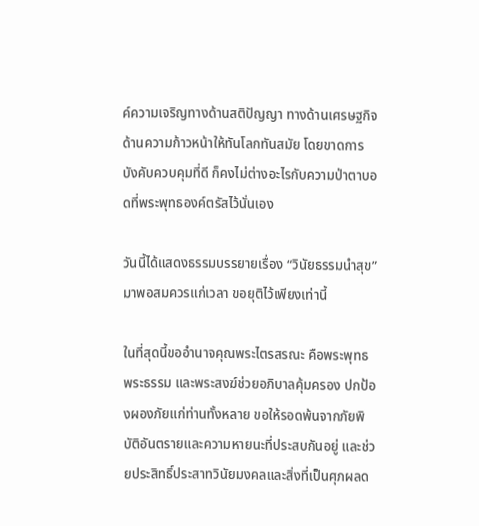ค์ความเจริญทางด้านสติปัญญา ทางด้านเศรษฐกิจ ด้านความก้าวหน้าให้ทันโลกทันสมัย โดยขาดการบังคับควบคุมที่ดี ก็คงไม่ต่างอะไรกับความป่าตาบอดที่พระพุทธองค์ตรัสไว้นั่นเอง

วันนี้ได้แสดงธรรมบรรยายเรื่อง “วินัยธรรมนำสุข” มาพอสมควรแก่เวลา ขอยุติไว้เพียงเท่านี้

ในที่สุดนี้ขออำนาจคุณพระไตรสรณะ คือพระพุทธ พระธรรม และพระสงฆ์ช่วยอภิบาลคุ้มครอง ปกป้องผองภัยแก่ท่านทั้งหลาย ขอให้รอดพ้นจากภัยพิบัติอันตรายและความหายนะที่ประสบกันอยู่ และช่วยประสิทธิ์ประสาทวินัยมงคลและสิ่งที่เป็นศุภผลด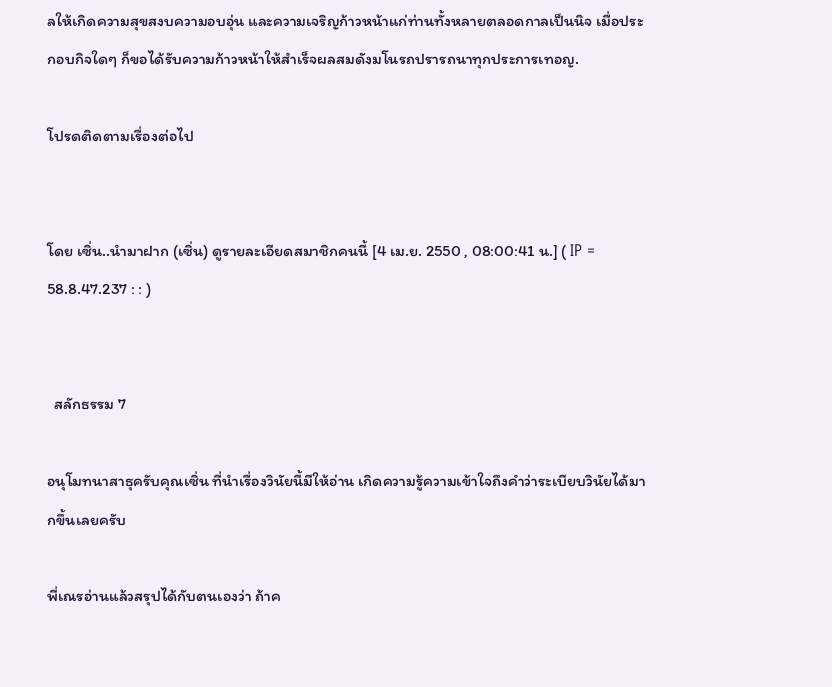ลให้เกิดความสุขสงบความอบอุ่น และความเจริญก้าวหน้าแก่ท่านทั้งหลายตลอดกาลเป็นนิจ เมื่อประกอบกิจใดๆ ก็ขอได้รับความก้าวหน้าให้สำเร็จผลสมดังมโนรถปรารถนาทุกประการเทอญ.

โปรดติดตามเรื่องต่อไป


โดย เซิ่น..นำมาฝาก (เซิ่น) ดูรายละเอียดสมาชิกคนนี้ [4 เม.ย. 2550 , 08:00:41 น.] ( IP = 58.8.47.237 : : )


  สลักธรรม 7

อนุโมทนาสาธุครับคุณเซิ่น ที่นำเรื่องวินัยนี้มีให้อ่าน เกิดความรู้ความเข้าใจถึงคำว่าระเบียบวินัยได้มากขึ้นเลยครับ

พี่เณรอ่านแล้วสรุปได้กับตนเองว่า ถ้าค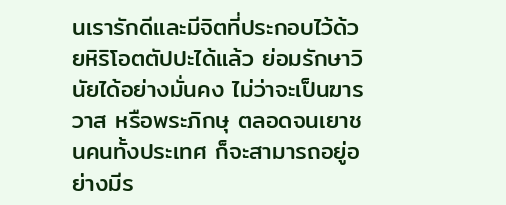นเรารักดีและมีจิตที่ประกอบไว้ด้วยหิริโอตตัปปะได้แล้ว ย่อมรักษาวินัยได้อย่างมั่นคง ไม่ว่าจะเป็นฆารวาส หรือพระภิกษุ ตลอดจนเยาชนคนทั้งประเทศ ก็จะสามารถอยู่อย่างมีร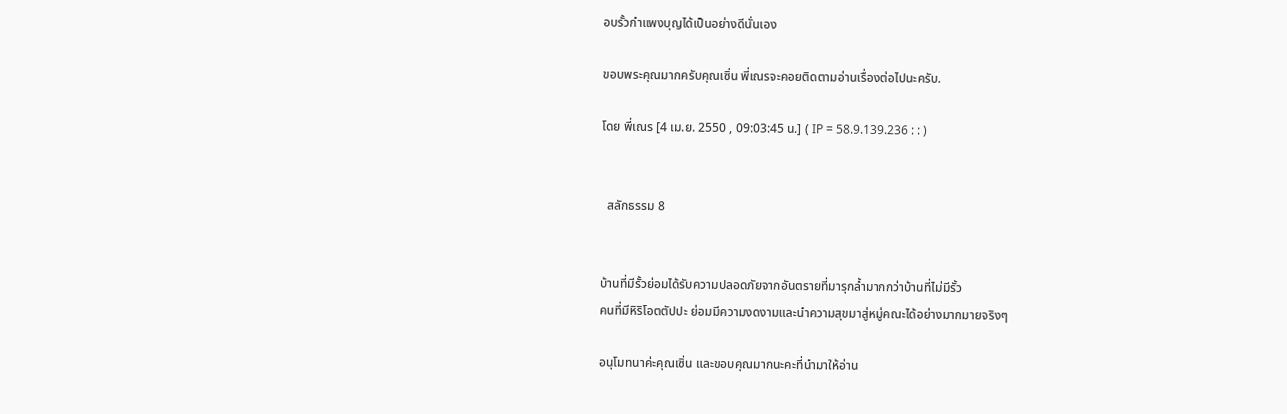อบรั้วกำแพงบุญได้เป็นอย่างดีนั่นเอง

ขอบพระคุณมากครับคุณเซิ่น พี่เณรจะคอยติดตามอ่านเรื่องต่อไปนะครับ.

โดย พี่เณร [4 เม.ย. 2550 , 09:03:45 น.] ( IP = 58.9.139.236 : : )


  สลักธรรม 8


บ้านที่มีรั้วย่อมได้รับความปลอดภัยจากอันตรายที่มารุกล้ำมากกว่าบ้านที่ไม่มีรั้ว
คนที่มีหิริโอตตัปปะ ย่อมมีความงดงามและนำความสุขมาสู่หมู่คณะได้อย่างมากมายจริงๆ

อนุโมทนาค่ะคุณเซิ่น และขอบคุณมากนะคะที่นำมาให้อ่าน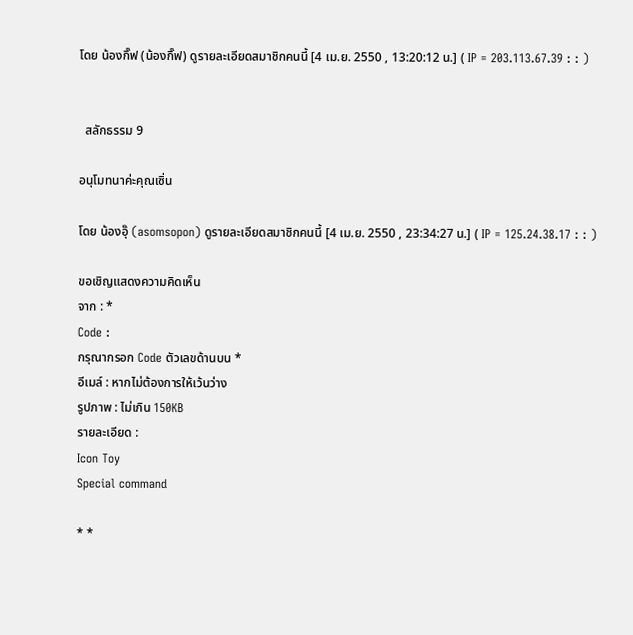โดย น้องกิ๊ฟ (น้องกิ๊ฟ) ดูรายละเอียดสมาชิกคนนี้ [4 เม.ย. 2550 , 13:20:12 น.] ( IP = 203.113.67.39 : : )


  สลักธรรม 9

อนุโมทนาค่ะคุณเซิ่น

โดย น้องอุ๊ (asomsopon) ดูรายละเอียดสมาชิกคนนี้ [4 เม.ย. 2550 , 23:34:27 น.] ( IP = 125.24.38.17 : : )

ขอเชิญแสดงความคิดเห็น
จาก : *
Code :
กรุณากรอก Code ตัวเลขด้านบน *
อีเมล์ : หากไม่ต้องการให้เว้นว่าง
รูปภาพ : ไม่เกิน 150KB
รายละเอียด :
Icon Toy
Special command

* *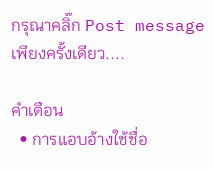กรุณาคลิ๊ก Post message เพียงครั้งเดียว....

คำเตือน
  • การแอบอ้างใช้ชื่อ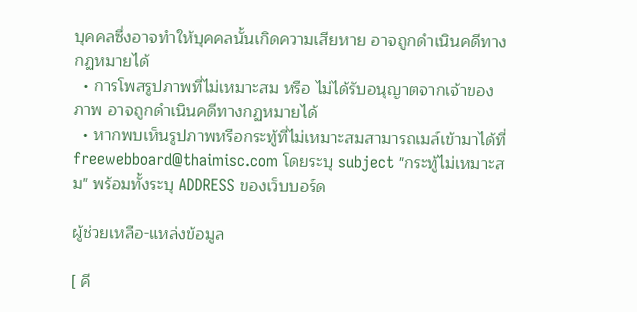บุคคลซึ่งอาจทำให้บุคคลนั้นเกิดความเสียหาย อาจถูกดำเนินคดีทางกฏหมายได้
  • การโพสรูปภาพที่ไม่เหมาะสม หรือ ไม่ได้รับอนุญาตจากเจ้าของภาพ อาจถูกดำเนินคดีทางกฏหมายได้
  • หากพบเห็นรูปภาพหรือกระทู้ที่ไม่เหมาะสมสามารถเมล์เข้ามาได้ที่ freewebboard@thaimisc.com โดยระบุ subject "กระทู้ไม่เหมาะสม" พร้อมทั้งระบุ ADDRESS ของเว็บบอร์ด

ผู้ช่วยเหลือ-แหล่งข้อมูล

[ คี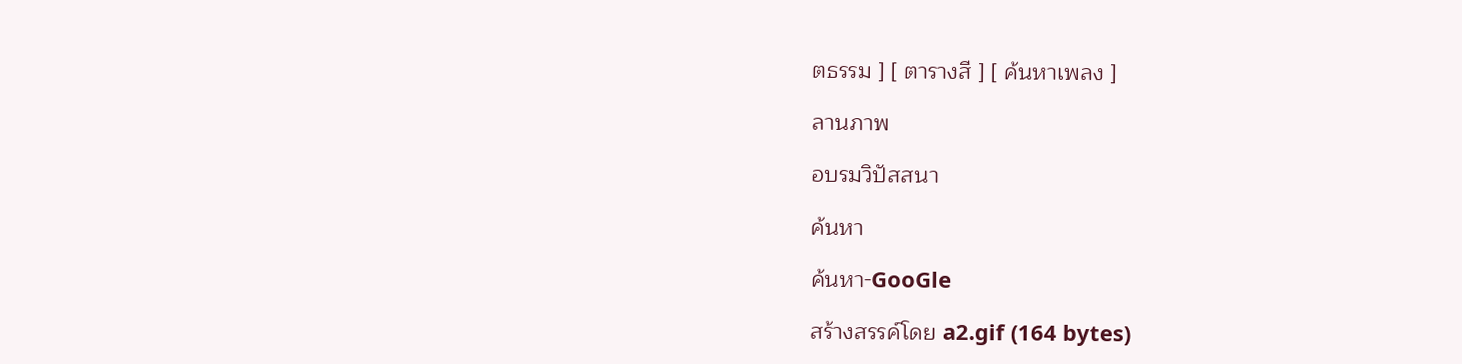ตธรรม ] [ ตารางสี ] [ ค้นหาเพลง ]

ลานภาพ

อบรมวิปัสสนา

ค้นหา

ค้นหา-GooGle

สร้างสรรค์โดย a2.gif (164 bytes)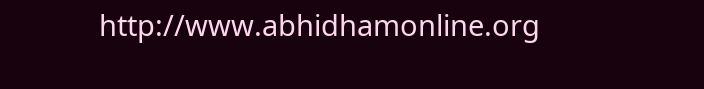http://www.abhidhamonline.org